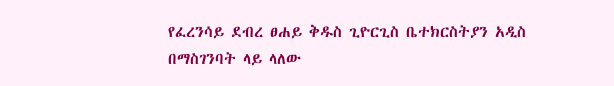የፈረንሳይ ደብረ ፀሐይ ቅዱስ ጊዮርጊስ ቤተክርስትያን አዲስ በማስገንባት ላይ ላለው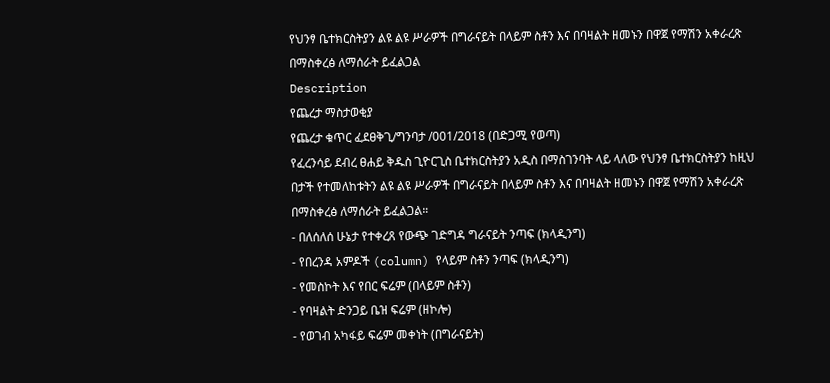የህንፃ ቤተክርስትያን ልዩ ልዩ ሥራዎች በግራናይት በላይም ስቶን እና በባዛልት ዘመኑን በዋጀ የማሽን አቀራረጽ በማስቀረፅ ለማሰራት ይፈልጋል
Description
የጨረታ ማስታወቂያ
የጨረታ ቁጥር ፈደፀቅጊ/ግንባታ /001/2018 (በድጋሚ የወጣ)
የፈረንሳይ ደብረ ፀሐይ ቅዱስ ጊዮርጊስ ቤተክርስትያን አዲስ በማስገንባት ላይ ላለው የህንፃ ቤተክርስትያን ከዚህ በታች የተመለከቱትን ልዩ ልዩ ሥራዎች በግራናይት በላይም ስቶን እና በባዛልት ዘመኑን በዋጀ የማሽን አቀራረጽ በማስቀረፅ ለማሰራት ይፈልጋል።
- በለሰለሰ ሁኔታ የተቀረጸ የውጭ ገድግዳ ግራናይት ንጣፍ (ክላዲንግ)
- የበረንዳ አምዶች (column) የላይም ስቶን ንጣፍ (ክላዲንግ)
- የመስኮት እና የበር ፍሬም (በላይም ስቶን)
- የባዛልት ድንጋይ ቤዝ ፍሬም (ዘኮሎ)
- የወገብ አካፋይ ፍሬም መቀነት (በግራናይት)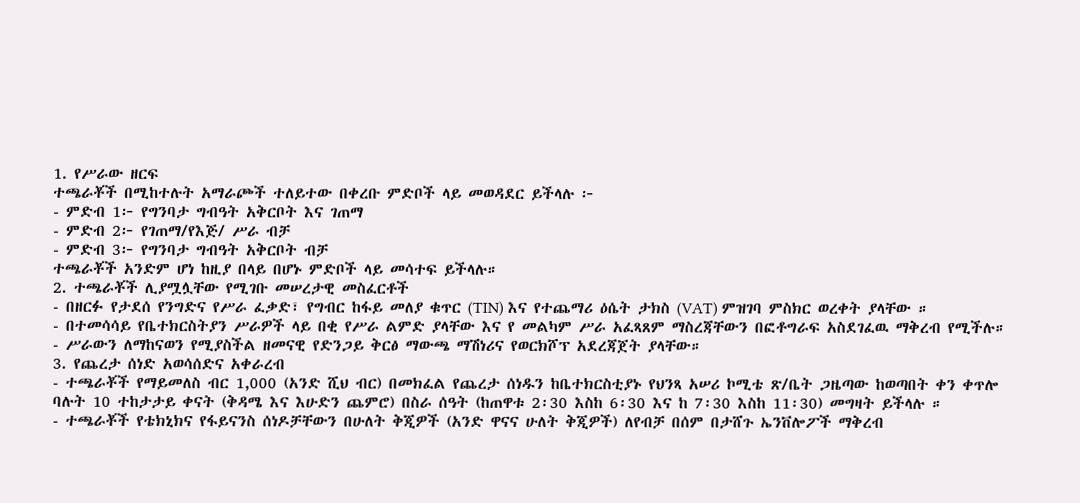1. የሥራው ዘርፍ
ተጫራቾች በሚከተሉት አማራጮች ተለይተው በቀረቡ ምድቦች ላይ መወዳደር ይችላሉ ፦
- ምድብ 1፦ የግንባታ ግብዓት አቅርቦት እና ገጠማ
- ምድብ 2፦ የገጠማ/የእጅ/ ሥራ ብቻ
- ምድብ 3፦ የግንባታ ግብዓት አቅርቦት ብቻ
ተጫራቾች አንድም ሆነ ከዚያ በላይ በሆኑ ምድቦች ላይ መሳተፍ ይችላሉ።
2. ተጫራቾች ሊያሟሏቸው የሚገቡ መሠረታዊ መስፈርቶች
- በዘርፉ የታደሰ የንግድና የሥራ ፈቃድ፣ የግብር ከፋይ መለያ ቁጥር (TIN) እና የተጨማሪ ዕሴት ታክስ (VAT) ምዝገባ ምስክር ወረቀት ያላቸው ።
- በተመሳሳይ የቤተክርስትያን ሥራዎች ላይ በቂ የሥራ ልምድ ያላቸው እና የ መልካም ሥራ አፈጻጸም ማስረጃቸውን በፎቶግራፍ አስደገፈዉ ማቅረብ የሚችሉ።
- ሥራውን ለማከናወን የሚያስችል ዘመናዊ የድንጋይ ቅርፅ ማውጫ ማሽነሪና የወርክሾፕ አደረጃጀት ያላቸው።
3. የጨረታ ሰነድ አወሳሰድና አቀራረብ
- ተጫራቾች የማይመለስ ብር 1,000 (አንድ ሺህ ብር) በመክፈል የጨረታ ሰነዱን ከቤተክርስቲያኑ የህንጻ አሠሪ ኮሚቴ ጽ/ቤት ጋዜጣው ከወጣበት ቀን ቀጥሎ ባሉት 10 ተከታታይ ቀናት (ቅዳሜ እና እሁድን ጨምሮ) በስራ ሰዓት (ከጠዋቱ 2፡30 እስከ 6፡30 እና ከ 7፡30 እስከ 11፡30) መግዛት ይችላሉ ።
- ተጫራቾች የቴክኒክና የፋይናንስ ሰነዶቻቸውን በሁለት ቅጂዎች (አንድ ዋናና ሁለት ቅጂዎች) ለየብቻ በሰም በታሸጉ ኤንቨሎፖች ማቅረብ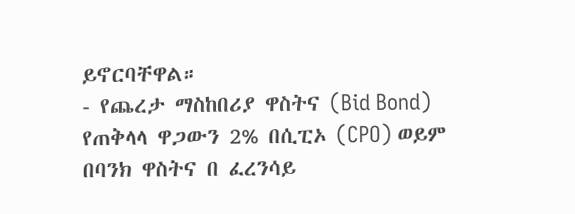ይኖርባቸዋል።
- የጨረታ ማስከበሪያ ዋስትና (Bid Bond) የጠቅላላ ዋጋውን 2% በሲፒኦ (CPO) ወይም በባንክ ዋስትና በ ፈረንሳይ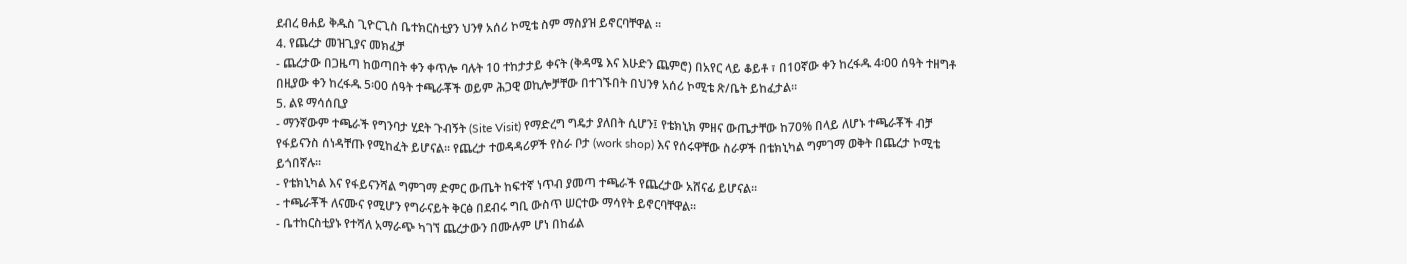ደብረ ፀሐይ ቅዱስ ጊዮርጊስ ቤተክርስቲያን ህንፃ አሰሪ ኮሚቴ ስም ማስያዝ ይኖርባቸዋል ።
4. የጨረታ መዝጊያና መክፈቻ
- ጨረታው በጋዜጣ ከወጣበት ቀን ቀጥሎ ባሉት 10 ተከታታይ ቀናት (ቅዳሜ እና እሁድን ጨምሮ) በአየር ላይ ቆይቶ ፣ በ10ኛው ቀን ከረፋዱ 4፡00 ሰዓት ተዘግቶ በዚያው ቀን ከረፋዱ 5፡00 ሰዓት ተጫራቾች ወይም ሕጋዊ ወኪሎቻቸው በተገኙበት በህንፃ አሰሪ ኮሚቴ ጽ/ቤት ይከፈታል።
5. ልዩ ማሳሰቢያ
- ማንኛውም ተጫራች የግንባታ ሂደት ጉብኝት (Site Visit) የማድረግ ግዴታ ያለበት ሲሆን፤ የቴክኒክ ምዘና ውጤታቸው ከ70% በላይ ለሆኑ ተጫራቾች ብቻ የፋይናንስ ሰነዳቸጡ የሚከፈት ይሆናል። የጨረታ ተወዳዳሪዎች የስራ ቦታ (work shop) እና የሰሩዋቸው ስራዎች በቴክኒካል ግምገማ ወቅት በጨረታ ኮሚቴ ይጎበኛሉ።
- የቴክኒካል እና የፋይናንሻል ግምገማ ድምር ውጤት ከፍተኛ ነጥብ ያመጣ ተጫራች የጨረታው አሸናፊ ይሆናል።
- ተጫራቾች ለናሙና የሚሆን የግራናይት ቅርፅ በደብሩ ግቢ ውስጥ ሠርተው ማሳየት ይኖርባቸዋል።
- ቤተከርስቲያኑ የተሻለ አማራጭ ካገኘ ጨረታውን በሙሉም ሆነ በከፊል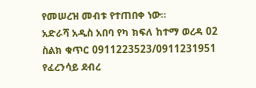የመሠረዝ መብቱ የተጠበቀ ነው።
አድራሻ አዲስ አበባ የካ ክፍለ ከተማ ወረዳ 02 ስልክ ቁጥር 0911223523/0911231951
የፈረንሳይ ደብረ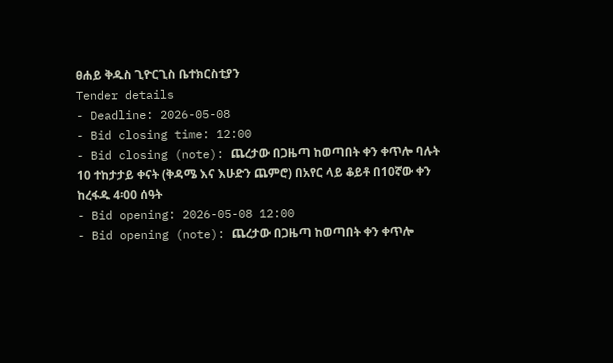ፀሐይ ቅዱስ ጊዮርጊስ ቤተክርስቲያን
Tender details
- Deadline: 2026-05-08
- Bid closing time: 12:00
- Bid closing (note): ጨረታው በጋዜጣ ከወጣበት ቀን ቀጥሎ ባሉት 10 ተከታታይ ቀናት (ቅዳሜ እና እሁድን ጨምሮ) በአየር ላይ ቆይቶ በ10ኛው ቀን ከረፋዱ 4፡00 ሰዓት
- Bid opening: 2026-05-08 12:00
- Bid opening (note): ጨረታው በጋዜጣ ከወጣበት ቀን ቀጥሎ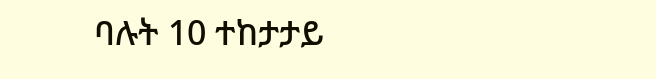ባሉት 10 ተከታታይ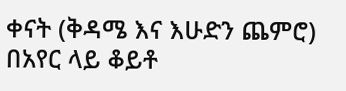ቀናት (ቅዳሜ እና እሁድን ጨምሮ) በአየር ላይ ቆይቶ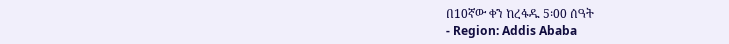በ10ኛው ቀን ከረፋዱ 5፡00 ሰዓት
- Region: Addis Ababa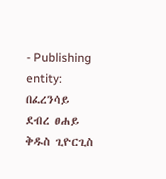- Publishing entity: በፈረንሳይ ደብረ ፀሐይ ቅዱስ ጊዮርጊስ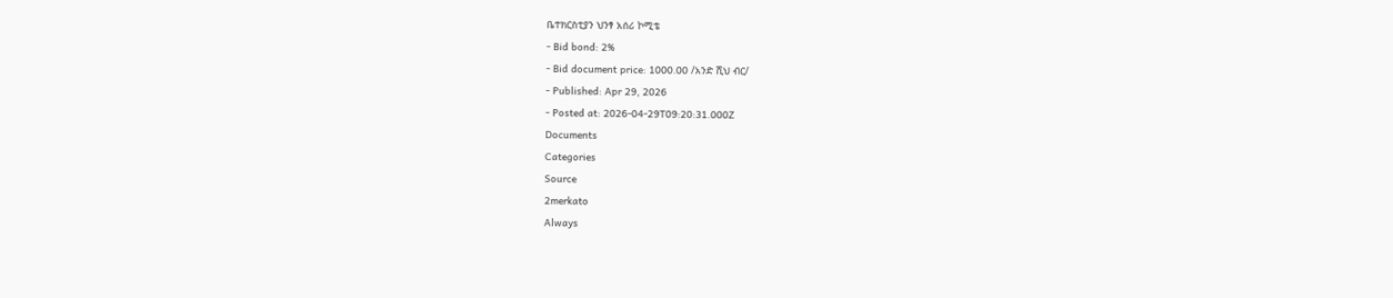ቤተክርስቲያን ህንፃ አሰሪ ኮሚቴ
- Bid bond: 2%
- Bid document price: 1000.00 /አንድ ሺህ ብር/
- Published: Apr 29, 2026
- Posted at: 2026-04-29T09:20:31.000Z
Documents
Categories
Source
2merkato
Always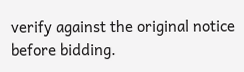verify against the original notice before bidding.